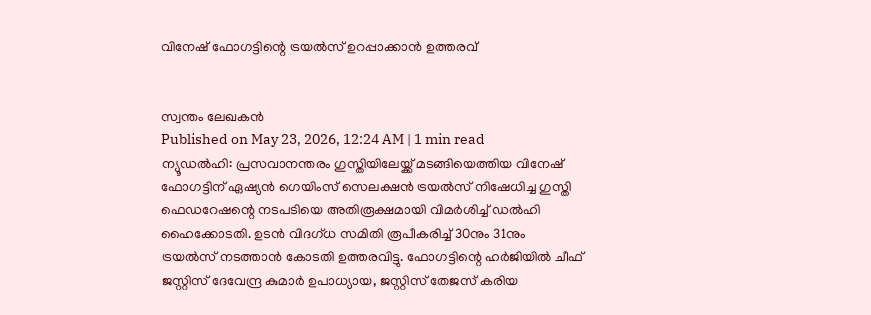വിനേഷ് ഫോഗട്ടിന്റെ ട്രയൽസ് ഉറപ്പാക്കാൻ ഉത്തരവ്


സ്വന്തം ലേഖകൻ
Published on May 23, 2026, 12:24 AM | 1 min read
ന്യൂഡൽഹി: പ്രസവാനന്തരം ഗുസ്തിയിലേയ്ക്ക് മടങ്ങിയെത്തിയ വിനേഷ് ഫോഗട്ടിന് ഏഷ്യൻ ഗെയിംസ് സെലക്ഷൻ ട്രയൽസ് നിഷേധിച്ച ഗുസ്തി ഫെഡറേഷന്റെ നടപടിയെ അതിരൂക്ഷമായി വിമർശിച്ച് ഡൽഹി ഹൈക്കോടതി. ഉടൻ വിദഗ്ധ സമിതി രൂപീകരിച്ച് 30നും 31നും ട്രയൽസ് നടത്താൻ കോടതി ഉത്തരവിട്ടു. ഫോഗട്ടിന്റെ ഹർജിയിൽ ചീഫ് ജസ്റ്റിസ് ദേവേന്ദ്ര കുമാർ ഉപാധ്യായ, ജസ്റ്റിസ് തേജസ് കരിയ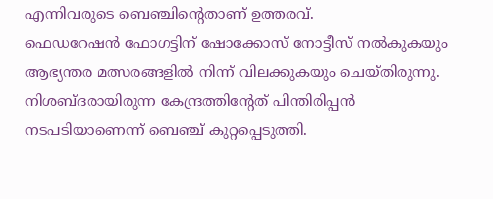എന്നിവരുടെ ബെഞ്ചിന്റെതാണ് ഉത്തരവ്.
ഫെഡറേഷൻ ഫോഗട്ടിന് ഷോക്കോസ് നോട്ടീസ് നൽകുകയും ആഭ്യന്തര മത്സരങ്ങളിൽ നിന്ന് വിലക്കുകയും ചെയ്തിരുന്നു. നിശബ്ദരായിരുന്ന കേന്ദ്രത്തിന്റേത് പിന്തിരിപ്പൻ നടപടിയാണെന്ന് ബെഞ്ച് കുറ്റപ്പെടുത്തി.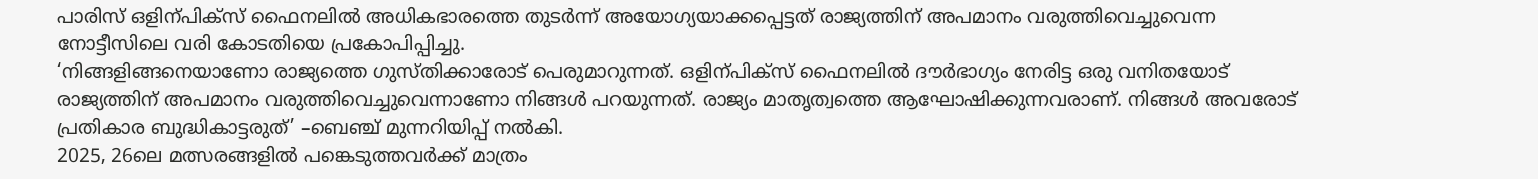പാരിസ് ഒളിന്പിക്സ് ഫൈനലിൽ അധികഭാരത്തെ തുടർന്ന് അയോഗ്യയാക്കപ്പെട്ടത് രാജ്യത്തിന് അപമാനം വരുത്തിവെച്ചുവെന്ന നോട്ടീസിലെ വരി കോടതിയെ പ്രകോപിപ്പിച്ചു.
‘നിങ്ങളിങ്ങനെയാണോ രാജ്യത്തെ ഗുസ്തിക്കാരോട് പെരുമാറുന്നത്. ഒളിന്പിക്സ് ഫൈനലിൽ ദൗർഭാഗ്യം നേരിട്ട ഒരു വനിതയോട് രാജ്യത്തിന് അപമാനം വരുത്തിവെച്ചുവെന്നാണോ നിങ്ങൾ പറയുന്നത്. രാജ്യം മാതൃത്വത്തെ ആഘോഷിക്കുന്നവരാണ്. നിങ്ങൾ അവരോട് പ്രതികാര ബുദ്ധികാട്ടരുത്’ –ബെഞ്ച് മുന്നറിയിപ്പ് നൽകി.
2025, 26ലെ മത്സരങ്ങളിൽ പങ്കെടുത്തവർക്ക് മാത്രം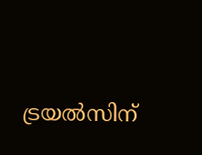ട്രയൽസിന്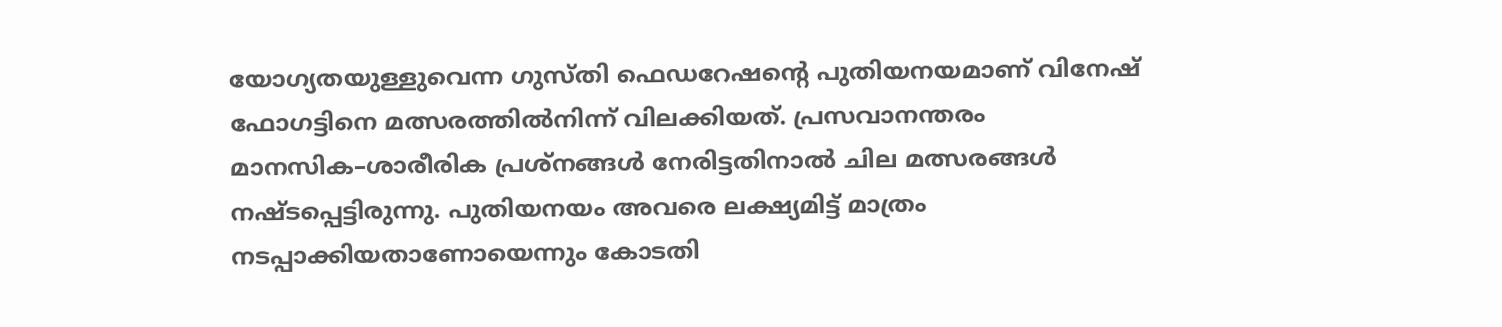യോഗ്യതയുള്ളുവെന്ന ഗുസ്തി ഫെഡറേഷന്റെ പുതിയനയമാണ് വിനേഷ് ഫോഗട്ടിനെ മത്സരത്തിൽനിന്ന് വിലക്കിയത്. പ്രസവാനന്തരം മാനസിക–ശാരീരിക പ്രശ്നങ്ങൾ നേരിട്ടതിനാൽ ചില മത്സരങ്ങൾ നഷ്ടപ്പെട്ടിരുന്നു. പുതിയനയം അവരെ ലക്ഷ്യമിട്ട് മാത്രം നടപ്പാക്കിയതാണോയെന്നും കോടതി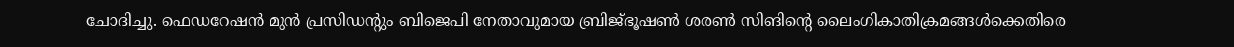ചോദിച്ചു. ഫെഡറേഷൻ മുൻ പ്രസിഡന്റും ബിജെപി നേതാവുമായ ബ്രിജ്ഭൂഷൺ ശരൺ സിങിന്റെ ലൈംഗികാതിക്രമങ്ങൾക്കെതിരെ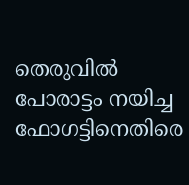തെരുവിൽ പോരാട്ടം നയിച്ച ഫോഗട്ടിനെതിരെ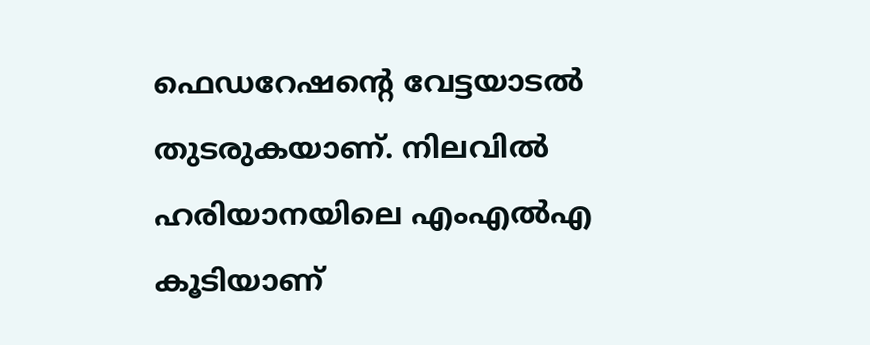ഫെഡറേഷന്റെ വേട്ടയാടൽ തുടരുകയാണ്. നിലവിൽ ഹരിയാനയിലെ എംഎൽഎ കൂടിയാണ്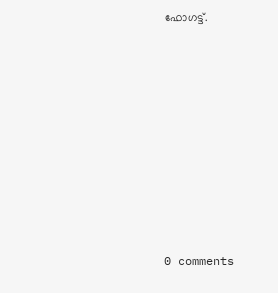ഫോഗട്ട്.










0 comments